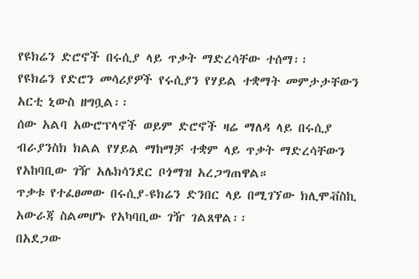የዩክሬን ድሮኖች በሩሲያ ላይ ጥቃት ማድረሳቸው ተሰማ፡፡
የዩክሬን የድሮን መሳሪያዎች የሩሲያን የሃይል ተቋማት መምታታቸውን አርቲ ኒውስ ዘግቧል፡፡
ሰው አልባ አውሮፕላኖች ወይም ድሮኖች ዛሬ ማለዳ ላይ በሩሲያ ብራያንስክ ክልል የሃይል ማከማቻ ተቋም ላይ ጥቃት ማድረሳቸውን የአከባቢው ገዥ አሌክሳንደር ቦጎማዝ አረጋግጠዋል።
ጥቃቱ የተፈፀመው በሩሲያ-ዩክሬን ድንበር ላይ በሚገኘው ክሊሞቭስኪ አውራጃ ስልመሆኑ የአካባቢው ገዥ ገልጸዋል፡፡
በአደጋው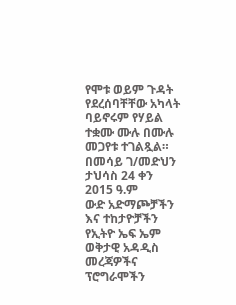የሞቱ ወይም ጉዳት የደረሰባቸቸው አካላት ባይኖሩም የሃይል ተቋሙ ሙሉ በሙሉ መጋየቱ ተገልጿል።
በመሳይ ገ/መድህን
ታህሳስ 24 ቀን 2015 ዓ.ም
ውድ አድማጮቻችን እና ተከታዮቻችን የኢትዮ ኤፍ ኤም ወቅታዊ አዳዲስ መረጃዎችና ፕሮግራሞችን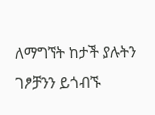ለማግኘት ከታች ያሉትን ገፆቻንን ይጎብኙ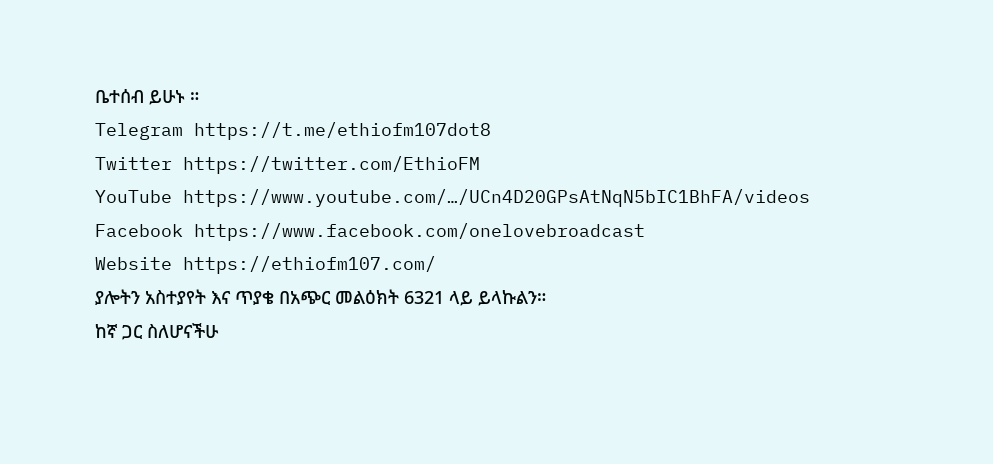ቤተሰብ ይሁኑ ።
Telegram https://t.me/ethiofm107dot8
Twitter https://twitter.com/EthioFM
YouTube https://www.youtube.com/…/UCn4D20GPsAtNqN5bIC1BhFA/videos
Facebook https://www.facebook.com/onelovebroadcast
Website https://ethiofm107.com/
ያሎትን አስተያየት እና ጥያቄ በአጭር መልዕክት 6321 ላይ ይላኩልን።
ከኛ ጋር ስለሆናችሁ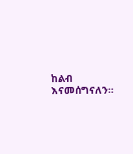ከልብ እናመሰግናለን።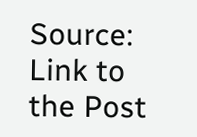Source: Link to the Post